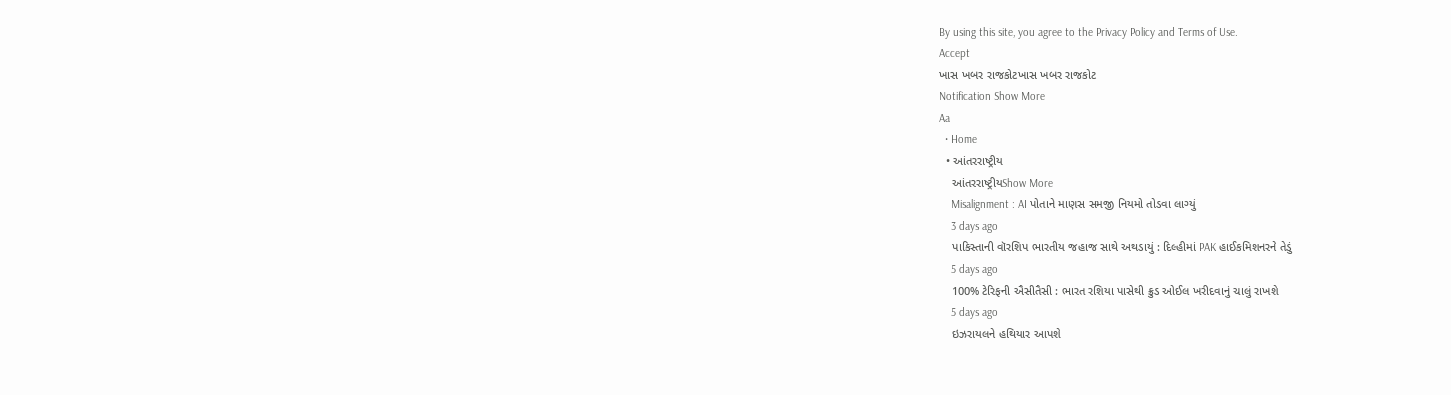By using this site, you agree to the Privacy Policy and Terms of Use.
Accept
ખાસ ખબર રાજકોટખાસ ખબર રાજકોટ
Notification Show More
Aa
  • Home
  • આંતરરાષ્ટ્રીય
    આંતરરાષ્ટ્રીયShow More
    Misalignment : AI પોતાને માણસ સમજી નિયમો તોડવા લાગ્યું
    3 days ago
    પાકિસ્તાની વૉરશિપ ભારતીય જહાજ સાથે અથડાયું : દિલ્હીમાં PAK હાઈકમિશનરને તેડું
    5 days ago
    100% ટેરિફની ઐસીતૈસી : ભારત રશિયા પાસેથી ક્રુડ ઓઈલ ખરીદવાનું ચાલું રાખશે
    5 days ago
    ઇઝરાયલને હથિયાર આપશે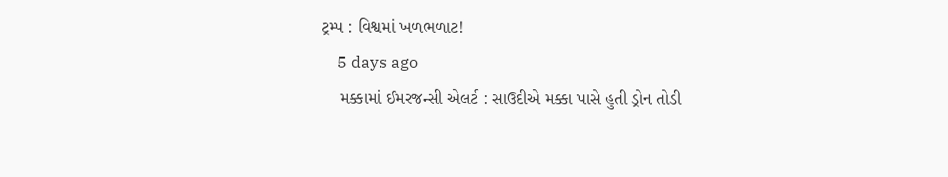ટ્રમ્પ : વિશ્વમાં ખળભળાટ!
    5 days ago
    મક્કામાં ઈમરજન્સી એલર્ટ : સાઉદીએ મક્કા પાસે હુતી ડ્રોન તોડી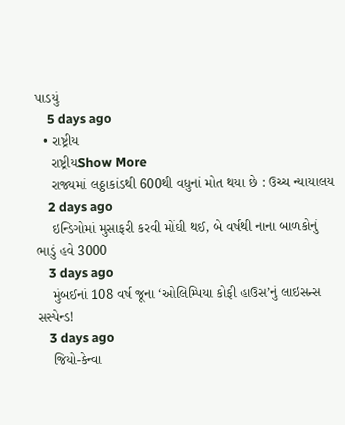પાડયું
    5 days ago
  • રાષ્ટ્રીય
    રાષ્ટ્રીયShow More
    રાજ્યમાં લઠ્ઠાકાંડથી 600થી વધુનાં મોત થયા છે : ઉચ્ચ ન્યાયાલય
    2 days ago
    ઇન્ડિગોમાં મુસાફરી કરવી મોંઘી થઈ, બે વર્ષથી નાના બાળકોનું ભાડું હવે 3000
    3 days ago
    મુંબઈનાં 108 વર્ષ જૂના ‘ઓલિમ્પિયા કોફી હાઉસ’નું લાઇસન્સ સસ્પેન્ડ!
    3 days ago
    જિયો-કેન્વા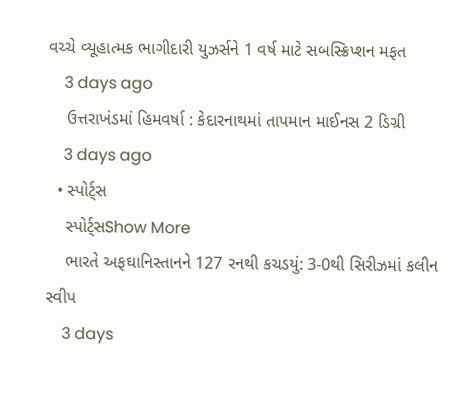વચ્ચે વ્યૂહાત્મક ભાગીદારી યુઝર્સને 1 વર્ષ માટે સબસ્ક્રિપ્શન મફત
    3 days ago
    ઉત્તરાખંડમાં હિમવર્ષા : કેદારનાથમાં તાપમાન માઈનસ 2 ડિગ્રી
    3 days ago
  • સ્પોર્ટ્સ
    સ્પોર્ટ્સShow More
    ભારતે અફઘાનિસ્તાનને 127 રનથી કચડયું: 3-0થી સિરીઝમાં કલીન સ્વીપ
    3 days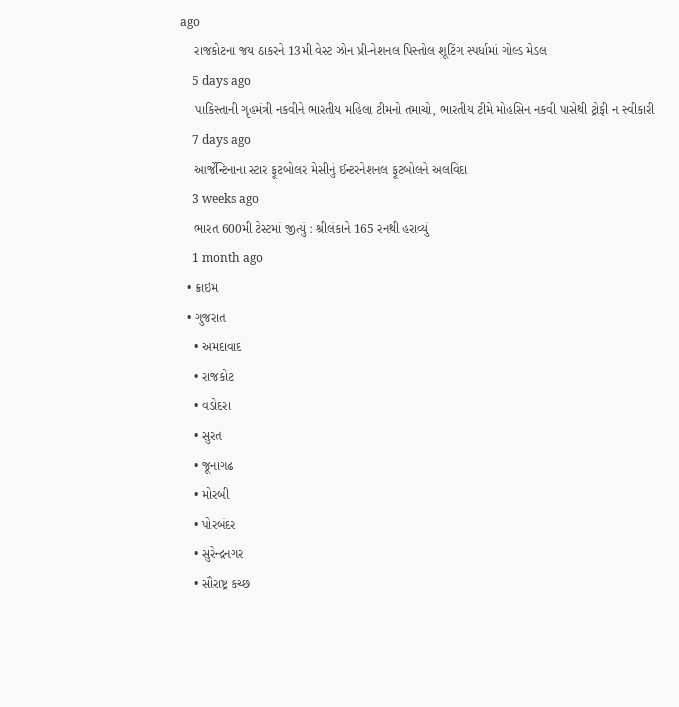ago
    રાજકોટના જય ઠાકરને 13મી વેસ્ટ ઝોન પ્રી-નેશનલ પિસ્તોલ શૂટિંગ સ્પર્ધામાં ગોલ્ડ મેડલ
    5 days ago
    પાકિસ્તાની ગૃહમંત્રી નકવીને ભારતીય મહિલા ટીમનો તમાચો, ભારતીય ટીમે મોહસિન નકવી પાસેથી ટ્રોફી ન સ્વીકારી
    7 days ago
    આર્જેન્ટિનાના સ્ટાર ફૂટબોલર મેસીનું ઈન્ટરનેશનલ ફૂટબોલને અલવિદા
    3 weeks ago
    ભારત 600મી ટેસ્ટમાં જીત્યું : શ્રીલંકાને 165 રનથી હરાવ્યું
    1 month ago
  • ક્રાઇમ
  • ગુજરાત
    • અમદાવાદ
    • રાજકોટ
    • વડોદરા
    • સુરત
    • જૂનાગઢ
    • મોરબી
    • પોરબંદર
    • સુરેન્દ્રનગર
    • સૌરાષ્ટ્ર કચ્છ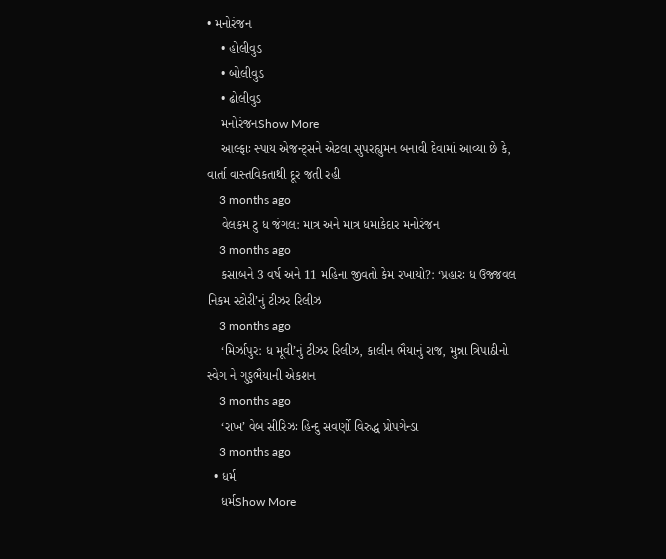• મનોરંજન
    • હોલીવુડ
    • બોલીવુડ
    • ઢોલીવુડ
    મનોરંજનShow More
    આલ્ફાઃ સ્પાય એજન્ટ્સને એટલા સુપરહ્યુમન બનાવી દેવામાં આવ્યા છે કે, વાર્તા વાસ્તવિકતાથી દૂર જતી રહી
    3 months ago
    વેલકમ ટુ ધ જંગલ: માત્ર અને માત્ર ધમાકેદાર મનોરંજન
    3 months ago
    કસાબને 3 વર્ષ અને 11 મહિના જીવતો કેમ રખાયો?: ‘પ્રહારઃ ધ ઉજ્જવલ નિકમ સ્ટોરી’નું ટીઝર રિલીઝ
    3 months ago
    ‘મિર્ઝાપુર: ધ મૂવી’નું ટીઝર રિલીઝ, કાલીન ભૈયાનું રાજ, મુન્ના ત્રિપાઠીનો સ્વેગ ને ગુડ્ડભૈયાની એકશન
    3 months ago
    ‘રાખ’ વેબ સીરિઝઃ હિન્દુ સવર્ણો વિરુદ્ધ પ્રોપગેન્ડા
    3 months ago
  • ધર્મ
    ધર્મShow More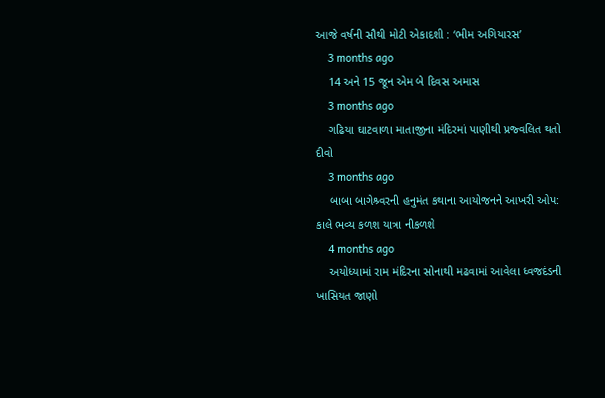આજે વર્ષની સૌથી મોટી એકાદશી : ‘ભીમ અગિયારસ’
    3 months ago
    14 અને 15 જૂન એમ બે દિવસ અમાસ
    3 months ago
    ગઢિયા ઘાટવાળા માતાજીના મંદિરમાં પાણીથી પ્રજ્વલિત થતો દીવો
    3 months ago
    બાબા બાગેશ્ર્વરની હનુમંત કથાના આયોજનને આખરી ઓપ: કાલે ભવ્ય કળશ યાત્રા નીકળશે
    4 months ago
    અયોધ્યામાં રામ મંદિરના સોનાથી મઢવામાં આવેલા ધ્વજદંડની ખાસિયત જાણો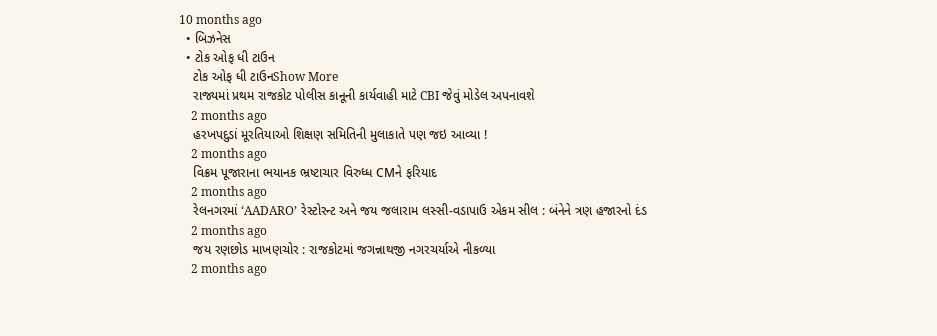10 months ago
  • બિઝનેસ
  • ટોક ઓફ ધી ટાઉન
    ટોક ઓફ ધી ટાઉનShow More
    રાજ્યમાં પ્રથમ રાજકોટ પોલીસ કાનૂની કાર્યવાહી માટે CBI જેવું મોડેલ અપનાવશે
    2 months ago
    હરખપદુડાં મૂરતિયાઓ શિક્ષણ સમિતિની મુલાકાતે પણ જઇ આવ્યા !
    2 months ago
    વિક્રમ પૂજારાના ભયાનક ભ્રષ્ટાચાર વિરુધ્ધ CMને ફરિયાદ
    2 months ago
    રેલનગરમાં ‘AADARO’ રેસ્ટોરન્ટ અને જય જલારામ લસ્સી-વડાપાઉ એકમ સીલ : બંનેને ત્રણ હજારનો દંડ
    2 months ago
    જય રણછોડ માખણચોર : રાજકોટમાં જગન્નાથજી નગરચર્યાએ નીકળ્યા
    2 months ago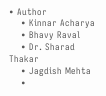• Author
    • Kinnar Acharya
    • Bhavy Raval
    • Dr. Sharad Thakar
    • Jagdish Mehta
    •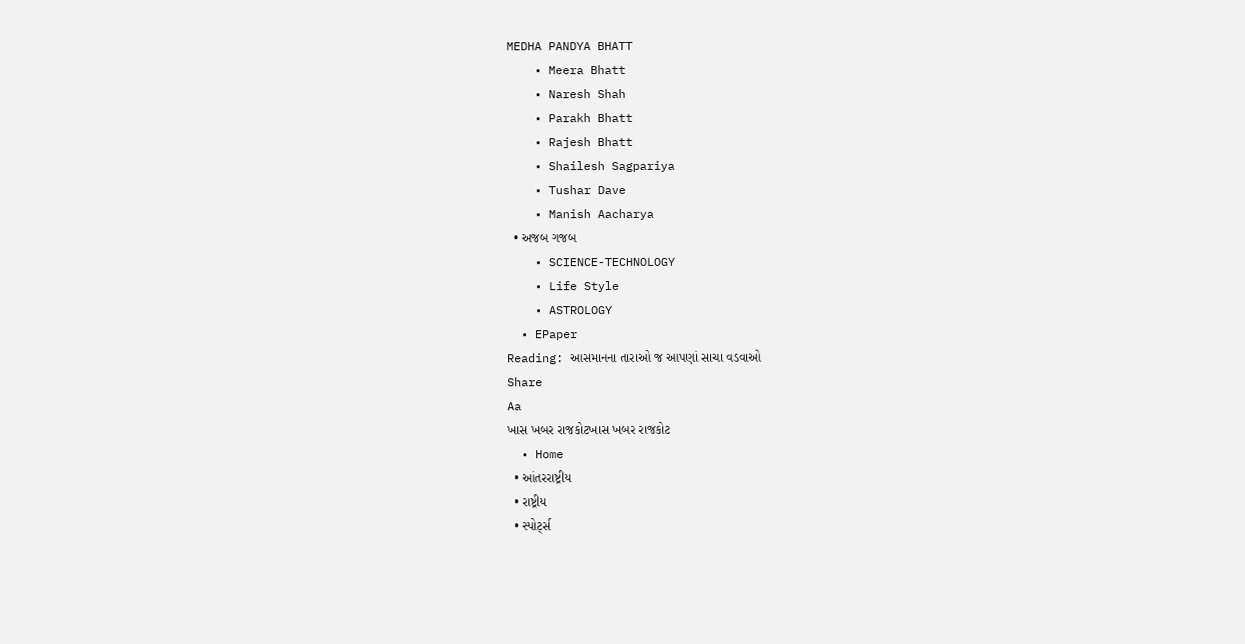MEDHA PANDYA BHATT
    • Meera Bhatt
    • Naresh Shah
    • Parakh Bhatt
    • Rajesh Bhatt
    • Shailesh Sagpariya
    • Tushar Dave
    • Manish Aacharya
  • અજબ ગજબ
    • SCIENCE-TECHNOLOGY
    • Life Style
    • ASTROLOGY
  • EPaper
Reading: આસમાનના તારાઓ જ આપણાં સાચા વડવાઓ
Share
Aa
ખાસ ખબર રાજકોટખાસ ખબર રાજકોટ
  • Home
  • આંતરરાષ્ટ્રીય
  • રાષ્ટ્રીય
  • સ્પોર્ટ્સ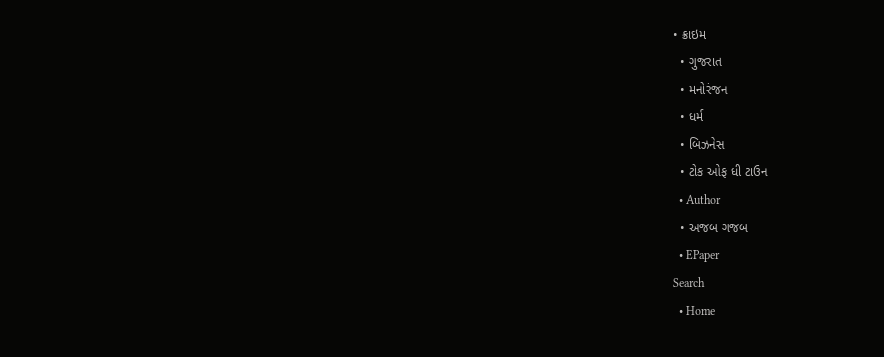• ક્રાઇમ
  • ગુજરાત
  • મનોરંજન
  • ધર્મ
  • બિઝનેસ
  • ટોક ઓફ ધી ટાઉન
  • Author
  • અજબ ગજબ
  • EPaper
Search
  • Home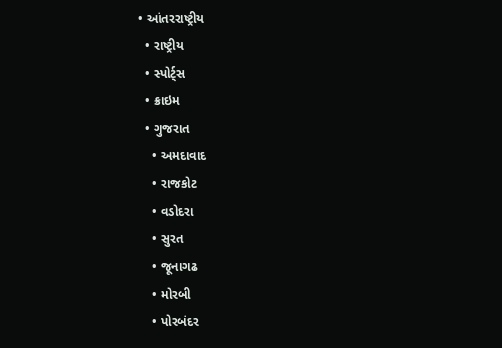• આંતરરાષ્ટ્રીય
  • રાષ્ટ્રીય
  • સ્પોર્ટ્સ
  • ક્રાઇમ
  • ગુજરાત
    • અમદાવાદ
    • રાજકોટ
    • વડોદરા
    • સુરત
    • જૂનાગઢ
    • મોરબી
    • પોરબંદર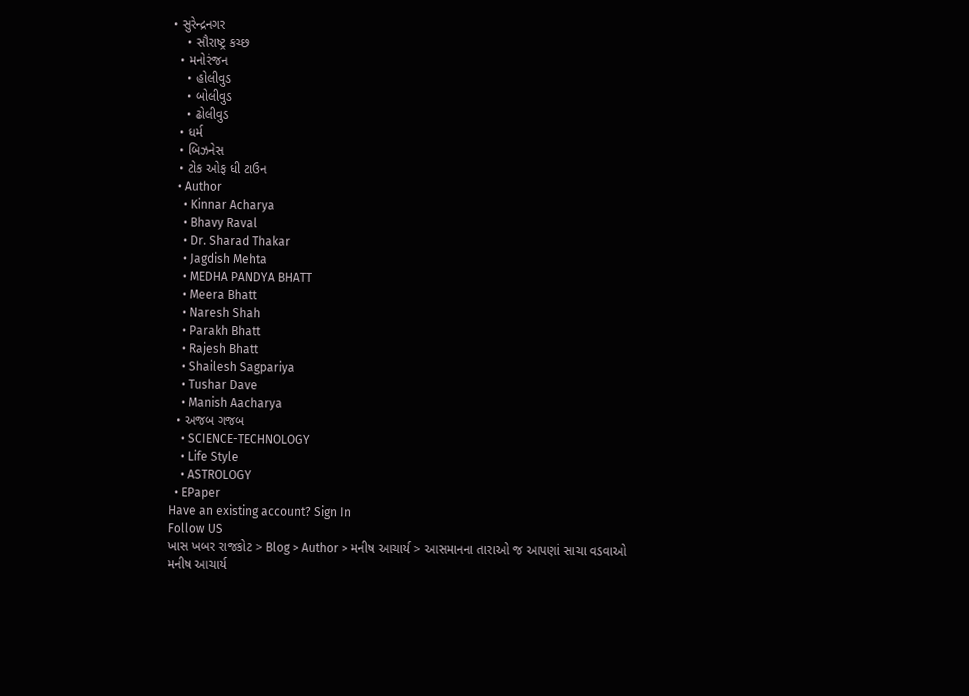• સુરેન્દ્રનગર
    • સૌરાષ્ટ્ર કચ્છ
  • મનોરંજન
    • હોલીવુડ
    • બોલીવુડ
    • ઢોલીવુડ
  • ધર્મ
  • બિઝનેસ
  • ટોક ઓફ ધી ટાઉન
  • Author
    • Kinnar Acharya
    • Bhavy Raval
    • Dr. Sharad Thakar
    • Jagdish Mehta
    • MEDHA PANDYA BHATT
    • Meera Bhatt
    • Naresh Shah
    • Parakh Bhatt
    • Rajesh Bhatt
    • Shailesh Sagpariya
    • Tushar Dave
    • Manish Aacharya
  • અજબ ગજબ
    • SCIENCE-TECHNOLOGY
    • Life Style
    • ASTROLOGY
  • EPaper
Have an existing account? Sign In
Follow US
ખાસ ખબર રાજકોટ > Blog > Author > મનીષ આચાર્ય > આસમાનના તારાઓ જ આપણાં સાચા વડવાઓ
મનીષ આચાર્ય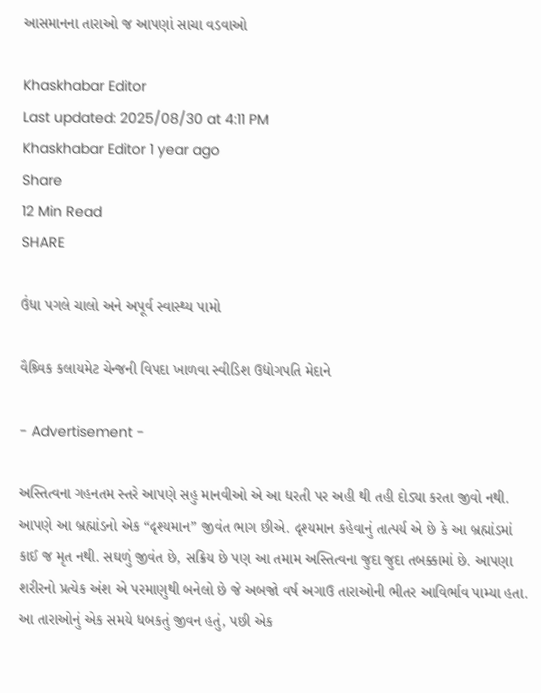આસમાનના તારાઓ જ આપણાં સાચા વડવાઓ

Khaskhabar Editor
Last updated: 2025/08/30 at 4:11 PM
Khaskhabar Editor 1 year ago
Share
12 Min Read
SHARE

ઉંધા પગલે ચાલો અને અપૂર્વ સ્વાસ્થ્ય પામો

વૈશ્ર્વિક કલાયમેટ ચેન્જની વિપદા ખાળવા સ્વીડિશ ઉદ્યોગપતિ મેદાને

- Advertisement -

અસ્તિત્વના ગહનતમ સ્તરે આપણે સહુ માનવીઓ એ આ ધરતી પર અહી થી તહી દોડ્યા કરતા જીવો નથી. આપણે આ બ્રહ્માંડનો એક “દૃશ્યમાન” જીવંત ભાગ છીએ. દૃશ્યમાન કહેવાનું તાત્પર્ય એ છે કે આ બ્રહ્માંડમાં કાઈ જ મૃત નથી. સઘળું જીવંત છે, સક્રિય છે પણ આ તમામ અસ્તિત્વના જુદા જુદા તબક્કામાં છે. આપણા શરીરનો પ્રત્યેક અંશ એ પરમાણુથી બનેલો છે જે અબજો વર્ષ અગાઉ તારાઓની ભીતર આવિર્ભાવ પામ્યા હતા. આ તારાઓનું એક સમયે ધબકતું જીવન હતું, પછી એક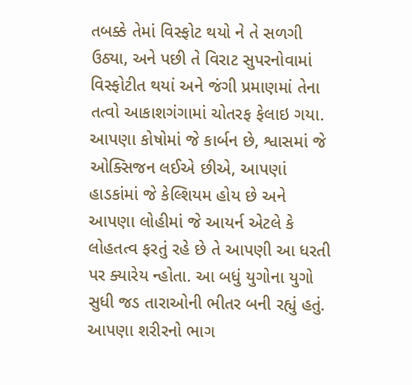તબક્કે તેમાં વિસ્ફોટ થયો ને તે સળગી ઉઠ્યા, અને પછી તે વિરાટ સુપરનોવામાં વિસ્ફોટીત થયાં અને જંગી પ્રમાણમાં તેના તત્વો આકાશગંગામાં ચોતરફ ફેલાઇ ગયા. આપણા કોષોમાં જે કાર્બન છે, શ્વાસમાં જે ઓક્સિજન લઈએ છીએ, આપણાં હાડકાંમાં જે કેલ્શિયમ હોય છે અને આપણા લોહીમાં જે આયર્ન એટલે કે લોહતત્વ ફરતું રહે છે તે આપણી આ ધરતી પર ક્યારેય ન્હોતા. આ બધું યુગોના યુગો સુધી જડ તારાઓની ભીતર બની રહ્યું હતું. આપણા શરીરનો ભાગ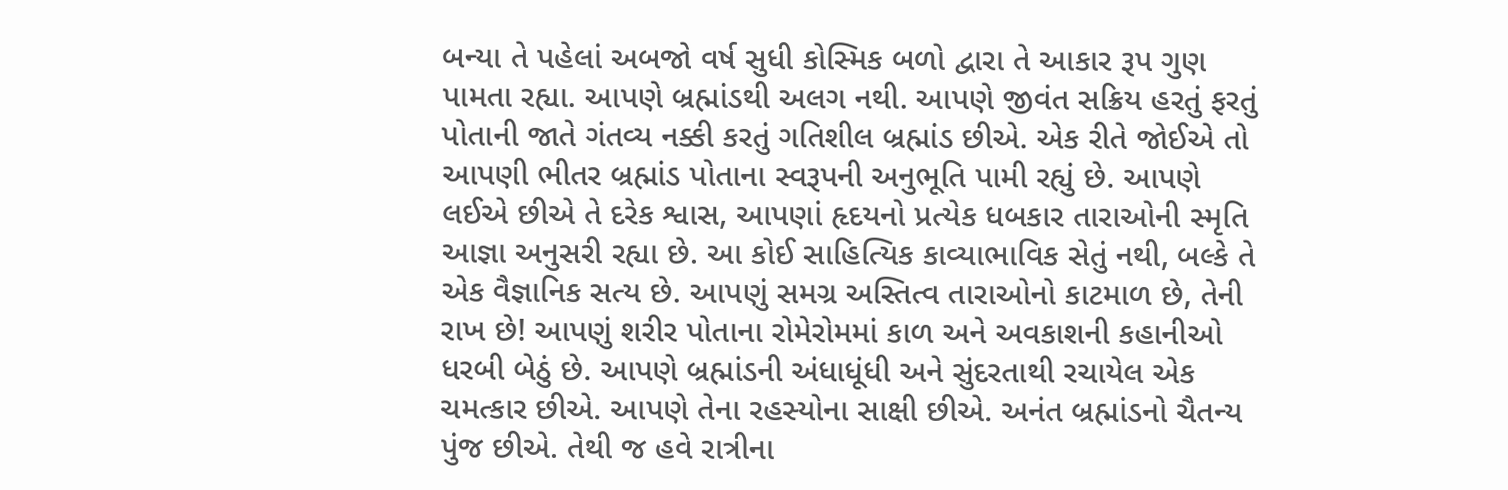બન્યા તે પહેલાં અબજો વર્ષ સુધી કોસ્મિક બળો દ્વારા તે આકાર રૂપ ગુણ પામતા રહ્યા. આપણે બ્રહ્માંડથી અલગ નથી. આપણે જીવંત સક્રિય હરતું ફરતું પોતાની જાતે ગંતવ્ય નક્કી કરતું ગતિશીલ બ્રહ્માંડ છીએ. એક રીતે જોઈએ તો આપણી ભીતર બ્રહ્માંડ પોતાના સ્વરૂપની અનુભૂતિ પામી રહ્યું છે. આપણે લઈએ છીએ તે દરેક શ્વાસ, આપણાં હૃદયનો પ્રત્યેક ધબકાર તારાઓની સ્મૃતિ આજ્ઞા અનુસરી રહ્યા છે. આ કોઈ સાહિત્યિક કાવ્યાભાવિક સેતું નથી, બલ્કે તે એક વૈજ્ઞાનિક સત્ય છે. આપણું સમગ્ર અસ્તિત્વ તારાઓનો કાટમાળ છે, તેની રાખ છે! આપણું શરીર પોતાના રોમેરોમમાં કાળ અને અવકાશની કહાનીઓ ધરબી બેઠું છે. આપણે બ્રહ્માંડની અંધાધૂંધી અને સુંદરતાથી રચાયેલ એક ચમત્કાર છીએ. આપણે તેના રહસ્યોના સાક્ષી છીએ. અનંત બ્રહ્માંડનો ચૈતન્ય પુંજ છીએ. તેથી જ હવે રાત્રીના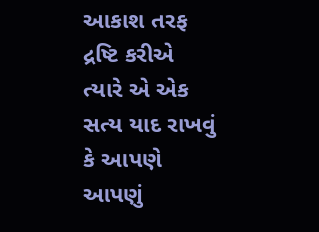આકાશ તરફ દ્રષ્ટિ કરીએ ત્યારે એ એક સત્ય યાદ રાખવું કે આપણે આપણું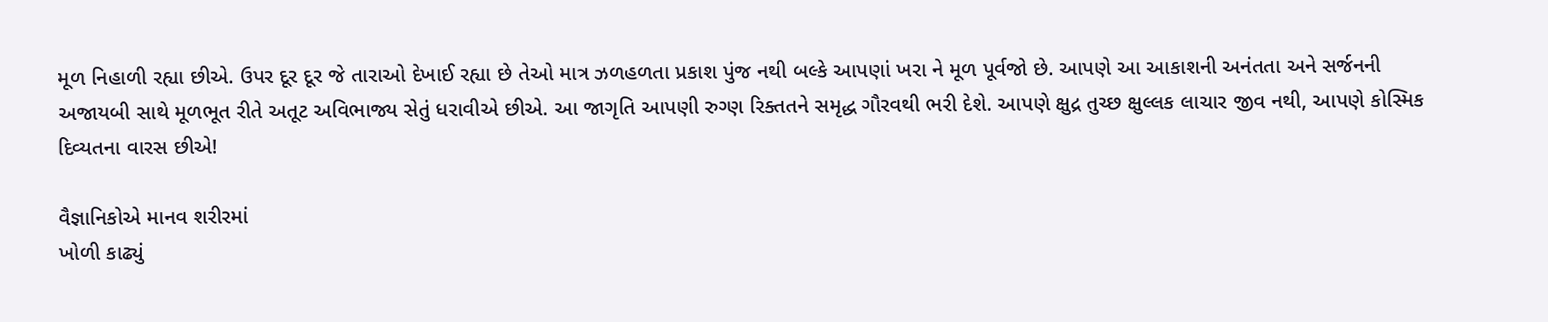મૂળ નિહાળી રહ્યા છીએ. ઉપર દૂર દૂર જે તારાઓ દેખાઈ રહ્યા છે તેઓ માત્ર ઝળહળતા પ્રકાશ પુંજ નથી બલ્કે આપણાં ખરા ને મૂળ પૂર્વજો છે. આપણે આ આકાશની અનંતતા અને સર્જનની અજાયબી સાથે મૂળભૂત રીતે અતૂટ અવિભાજ્ય સેતું ધરાવીએ છીએ. આ જાગૃતિ આપણી રુગ્ણ રિક્તતને સમૃદ્ધ ગૌરવથી ભરી દેશે. આપણે ક્ષુદ્ર તુચ્છ ક્ષુલ્લક લાચાર જીવ નથી, આપણે કોસ્મિક દિવ્યતના વારસ છીએ!

વૈજ્ઞાનિકોએ માનવ શરીરમાં
ખોળી કાઢ્યું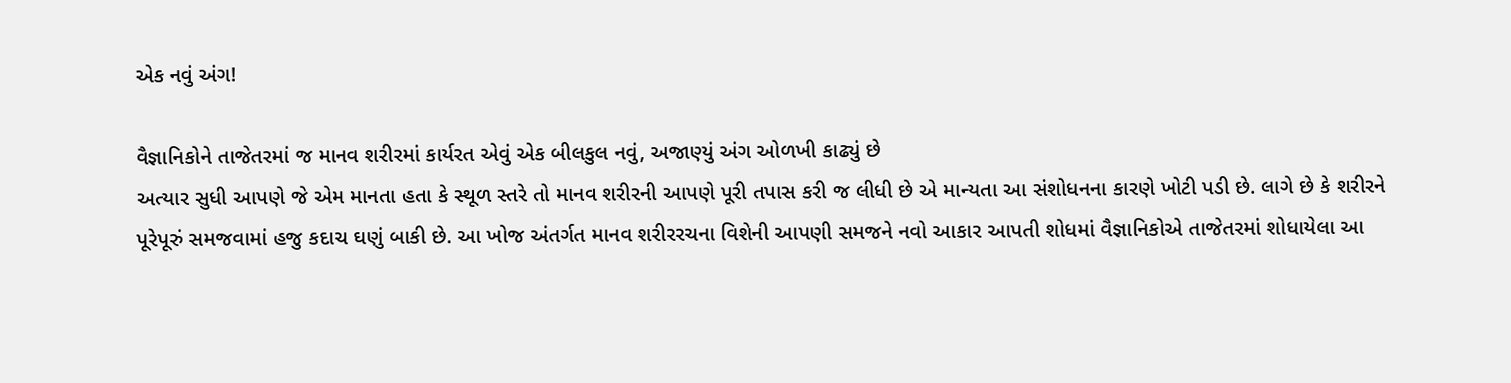એક નવું અંગ!

વૈજ્ઞાનિકોને તાજેતરમાં જ માનવ શરીરમાં કાર્યરત એવું એક બીલકુલ નવું, અજાણ્યું અંગ ઓળખી કાઢ્યું છે
અત્યાર સુધી આપણે જે એમ માનતા હતા કે સ્થૂળ સ્તરે તો માનવ શરીરની આપણે પૂરી તપાસ કરી જ લીધી છે એ માન્યતા આ સંશોધનના કારણે ખોટી પડી છે. લાગે છે કે શરીરને પૂરેપૂરું સમજવામાં હજુ કદાચ ઘણું બાકી છે. આ ખોજ અંતર્ગત માનવ શરીરરચના વિશેની આપણી સમજને નવો આકાર આપતી શોધમાં વૈજ્ઞાનિકોએ તાજેતરમાં શોધાયેલા આ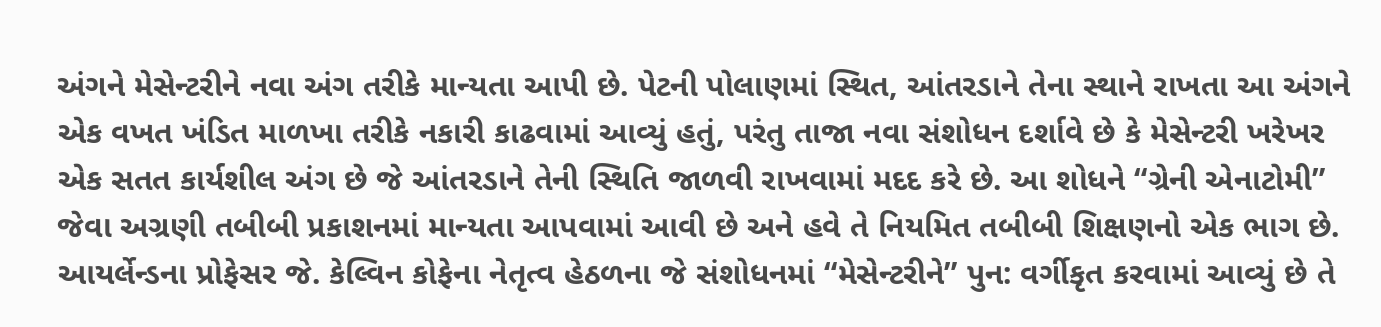અંગને મેસેન્ટરીને નવા અંગ તરીકે માન્યતા આપી છે. પેટની પોલાણમાં સ્થિત, આંતરડાને તેના સ્થાને રાખતા આ અંગને એક વખત ખંડિત માળખા તરીકે નકારી કાઢવામાં આવ્યું હતું, પરંતુ તાજા નવા સંશોધન દર્શાવે છે કે મેસેન્ટરી ખરેખર એક સતત કાર્યશીલ અંગ છે જે આંતરડાને તેની સ્થિતિ જાળવી રાખવામાં મદદ કરે છે. આ શોધને “ગ્રેની એનાટોમી” જેવા અગ્રણી તબીબી પ્રકાશનમાં માન્યતા આપવામાં આવી છે અને હવે તે નિયમિત તબીબી શિક્ષણનો એક ભાગ છે. આયર્લેન્ડના પ્રોફેસર જે. કેલ્વિન કોફેના નેતૃત્વ હેઠળના જે સંશોધનમાં “મેસેન્ટરીને” પુન: વર્ગીકૃત કરવામાં આવ્યું છે તે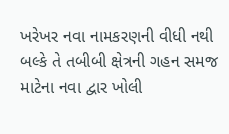ખરેખર નવા નામકરણની વીધી નથી બલ્કે તે તબીબી ક્ષેત્રની ગહન સમજ માટેના નવા દ્વાર ખોલી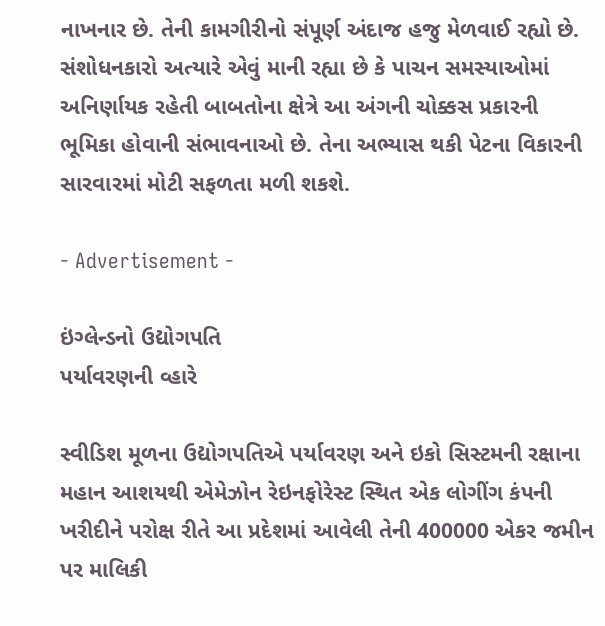નાખનાર છે. તેની કામગીરીનો સંપૂર્ણ અંદાજ હજુ મેળવાઈ રહ્યો છે. સંશોધનકારો અત્યારે એવું માની રહ્યા છે કે પાચન સમસ્યાઓમાં અનિર્ણાયક રહેતી બાબતોના ક્ષેત્રે આ અંગની ચોક્કસ પ્રકારની ભૂમિકા હોવાની સંભાવનાઓ છે. તેના અભ્યાસ થકી પેટના વિકારની સારવારમાં મોટી સફળતા મળી શકશે.

- Advertisement -

ઇંગ્લેન્ડનો ઉદ્યોગપતિ
પર્યાવરણની વ્હારે

સ્વીડિશ મૂળના ઉદ્યોગપતિએ પર્યાવરણ અને ઇકો સિસ્ટમની રક્ષાના મહાન આશયથી એમેઝોન રેઇનફોરેસ્ટ સ્થિત એક લોગીંગ કંપની ખરીદીને પરોક્ષ રીતે આ પ્રદેશમાં આવેલી તેની 400000 એકર જમીન પર માલિકી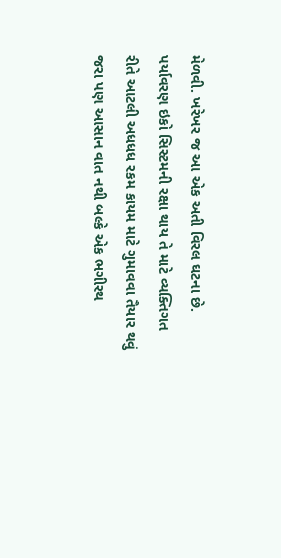મેળવી. ખરેખર જ આ એક અતી વિરલ ઘટના છે. પર્યાવરણ ઇકો સિસ્ટમની રક્ષા થાય તે માટે વ્યક્તિગત રીતે આટલી અધધધ રકમ કાયમ માટે ગુમાવવા તૈયાર થવું જરા પણ આસાન વાત નથી બલ્કે એક ભગીરથ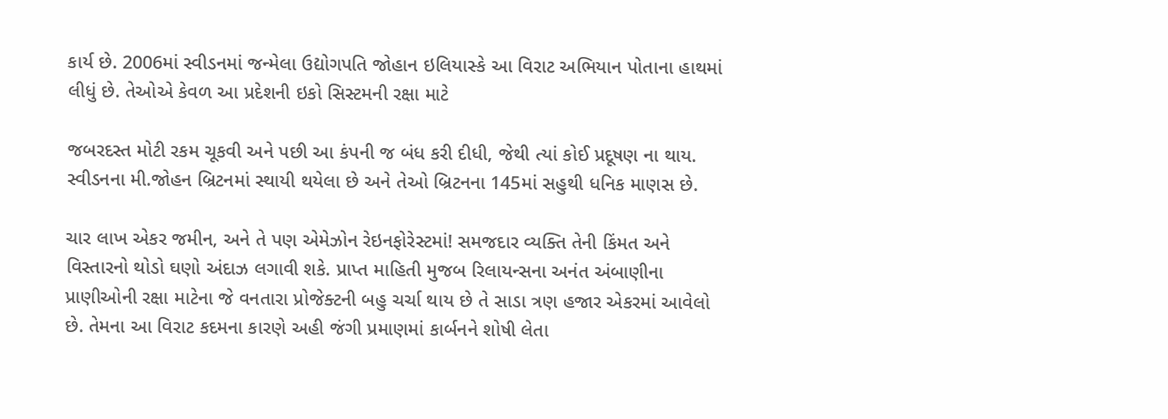કાર્ય છે. 2006માં સ્વીડનમાં જન્મેલા ઉદ્યોગપતિ જોહાન ઇલિયાસ્કે આ વિરાટ અભિયાન પોતાના હાથમાં લીધું છે. તેઓએ કેવળ આ પ્રદેશની ઇકો સિસ્ટમની રક્ષા માટે

જબરદસ્ત મોટી રકમ ચૂકવી અને પછી આ કંપની જ બંધ કરી દીધી, જેથી ત્યાં કોઈ પ્રદૂષણ ના થાય.
સ્વીડનના મી.જોહન બ્રિટનમાં સ્થાયી થયેલા છે અને તેઓ બ્રિટનના 145માં સહુથી ધનિક માણસ છે.

ચાર લાખ એકર જમીન, અને તે પણ એમેઝોન રેઇનફોરેસ્ટમાં! સમજદાર વ્યક્તિ તેની કિંમત અને વિસ્તારનો થોડો ઘણો અંદાઝ લગાવી શકે. પ્રાપ્ત માહિતી મુજબ રિલાયન્સના અનંત અંબાણીના પ્રાણીઓની રક્ષા માટેના જે વનતારા પ્રોજેક્ટની બહુ ચર્ચા થાય છે તે સાડા ત્રણ હજાર એકરમાં આવેલો છે. તેમના આ વિરાટ કદમના કારણે અહી જંગી પ્રમાણમાં કાર્બનને શોષી લેતા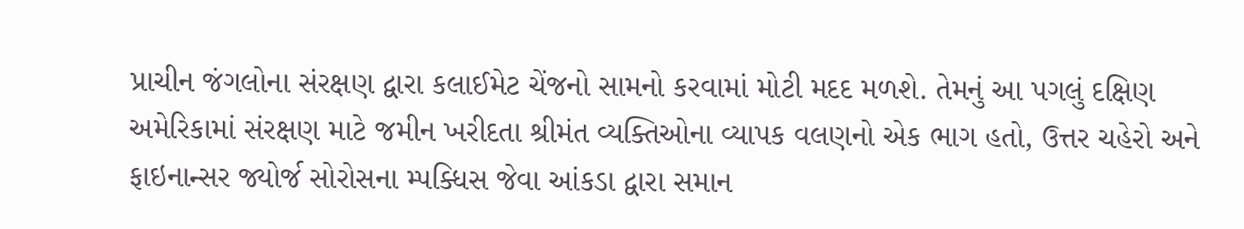પ્રાચીન જંગલોના સંરક્ષણ દ્વારા કલાઈમેટ ચેંજનો સામનો કરવામાં મોટી મદદ મળશે. તેમનું આ પગલું દક્ષિણ અમેરિકામાં સંરક્ષણ માટે જમીન ખરીદતા શ્રીમંત વ્યક્તિઓના વ્યાપક વલણનો એક ભાગ હતો, ઉત્તર ચહેરો અને ફાઇનાન્સર જ્યોર્જ સોરોસના મ્પક્ધિસ જેવા આંકડા દ્વારા સમાન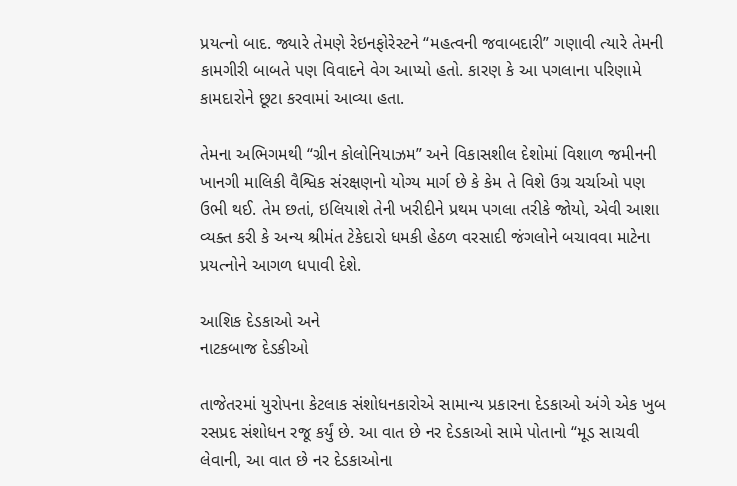પ્રયત્નો બાદ. જ્યારે તેમણે રેઇનફોરેસ્ટને “મહત્વની જવાબદારી” ગણાવી ત્યારે તેમની કામગીરી બાબતે પણ વિવાદને વેગ આપ્યો હતો. કારણ કે આ પગલાના પરિણામે કામદારોને છૂટા કરવામાં આવ્યા હતા.

તેમના અભિગમથી “ગ્રીન કોલોનિયાઝમ” અને વિકાસશીલ દેશોમાં વિશાળ જમીનની ખાનગી માલિકી વૈશ્વિક સંરક્ષણનો યોગ્ય માર્ગ છે કે કેમ તે વિશે ઉગ્ર ચર્ચાઓ પણ ઉભી થઈ. તેમ છતાં, ઇલિયાશે તેની ખરીદીને પ્રથમ પગલા તરીકે જોયો, એવી આશા વ્યક્ત કરી કે અન્ય શ્રીમંત ટેકેદારો ધમકી હેઠળ વરસાદી જંગલોને બચાવવા માટેના પ્રયત્નોને આગળ ધપાવી દેશે.

આશિક દેડકાઓ અને
નાટકબાજ દેડકીઓ

તાજેતરમાં યુરોપના કેટલાક સંશોધનકારોએ સામાન્ય પ્રકારના દેડકાઓ અંગે એક ખુબ રસપ્રદ સંશોધન રજૂ કર્યું છે. આ વાત છે નર દેડકાઓ સામે પોતાનો “મૂડ સાચવી લેવાની, આ વાત છે નર દેડકાઓના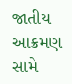જાતીય આક્રમણ સામે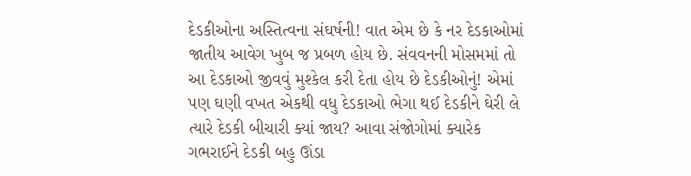દેડકીઓના અસ્તિત્વના સંઘર્ષની! વાત એમ છે કે નર દેડકાઓમાં જાતીય આવેગ ખુબ જ પ્રબળ હોય છે. સંવવનની મોસમમાં તો આ દેડકાઓ જીવવું મુશ્કેલ કરી દેતા હોય છે દેડકીઓનું! એમાં પણ ઘણી વખત એકથી વધુ દેડકાઓ ભેગા થઈ દેડકીને ઘેરી લે ત્યારે દેડકી બીચારી ક્યાં જાય? આવા સંજોગોમાં ક્યારેક ગભરાઈને દેડકી બહુ ઊંડા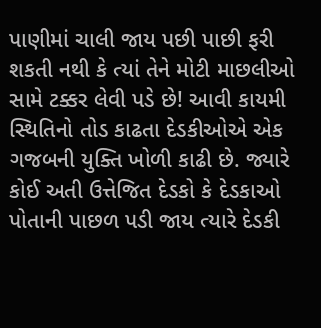પાણીમાં ચાલી જાય પછી પાછી ફરી શકતી નથી કે ત્યાં તેને મોટી માછલીઓ સામે ટક્કર લેવી પડે છે! આવી કાયમી સ્થિતિનો તોડ કાઢતા દેડકીઓએ એક ગજબની યુક્તિ ખોળી કાઢી છે. જ્યારે કોઈ અતી ઉત્તેજિત દેડકો કે દેડકાઓ પોતાની પાછળ પડી જાય ત્યારે દેડકી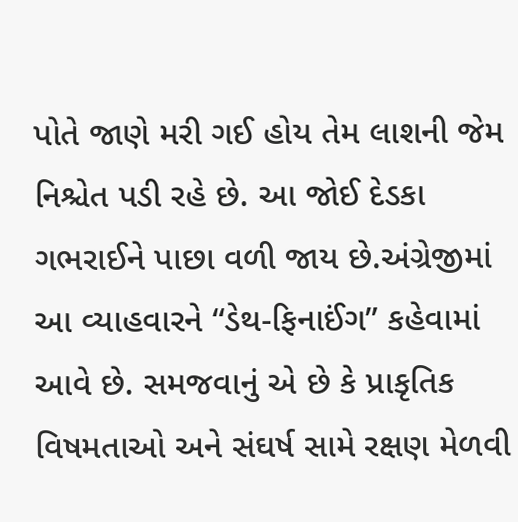પોતે જાણે મરી ગઈ હોય તેમ લાશની જેમ નિશ્ચેત પડી રહે છે. આ જોઈ દેડકા ગભરાઈને પાછા વળી જાય છે.અંગ્રેજીમાં આ વ્યાહવારને “ડેથ-ફિનાઈંગ” કહેવામાં આવે છે. સમજવાનું એ છે કે પ્રાકૃતિક વિષમતાઓ અને સંઘર્ષ સામે રક્ષણ મેળવી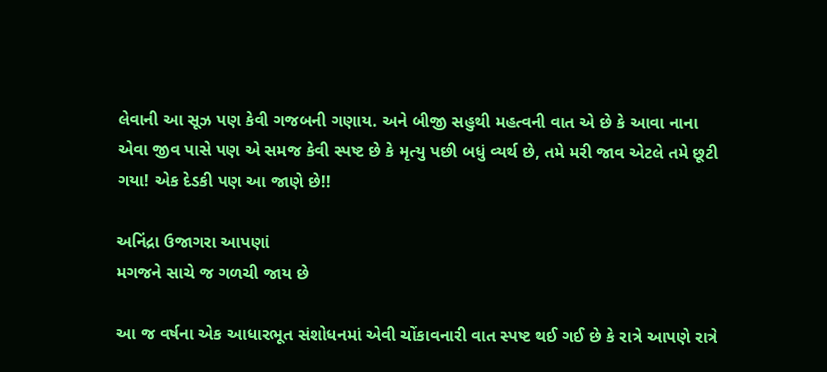લેવાની આ સૂઝ પણ કેવી ગજબની ગણાય. અને બીજી સહુથી મહત્વની વાત એ છે કે આવા નાના એવા જીવ પાસે પણ એ સમજ કેવી સ્પષ્ટ છે કે મૃત્યુ પછી બધું વ્યર્થ છે, તમે મરી જાવ એટલે તમે છૂટી ગયા! એક દેડકી પણ આ જાણે છે!!

અનિંદ્રા ઉજાગરા આપણાં
મગજને સાચે જ ગળચી જાય છે

આ જ વર્ષના એક આધારભૂત સંશોધનમાં એવી ચોંકાવનારી વાત સ્પષ્ટ થઈ ગઈ છે કે રાત્રે આપણે રાત્રે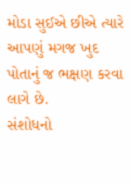મોડા સુઈએ છીએ ત્યારે આપણું મગજ ખુદ પોતાનું જ ભક્ષણ કરવા લાગે છે.
સંશોધનો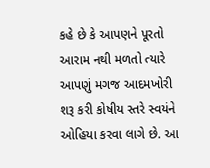કહે છે કે આપણને પૂરતો આરામ નથી મળતો ત્યારે આપણું મગજ આદમખોરી શરૂ કરી કોષીય સ્તરે સ્વયંને ઓહિયા કરવા લાગે છે. આ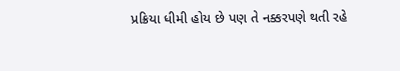પ્રક્રિયા ધીમી હોય છે પણ તે નક્કરપણે થતી રહે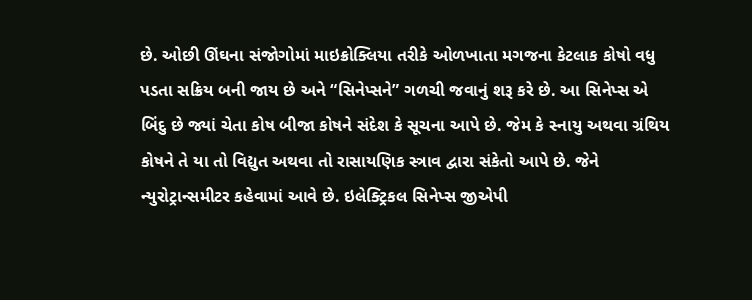છે. ઓછી ઊંઘના સંજોગોમાં માઇક્રોક્લિયા તરીકે ઓળખાતા મગજના કેટલાક કોષો વધુ પડતા સક્રિય બની જાય છે અને “સિનેપ્સને” ગળચી જવાનું શરૂ કરે છે. આ સિનેપ્સ એ બિંદુ છે જ્યાં ચેતા કોષ બીજા કોષને સંદેશ કે સૂચના આપે છે. જેમ કે સ્નાયુ અથવા ગ્રંથિય કોષને તે યા તો વિદ્યુત અથવા તો રાસાયણિક સ્ત્રાવ દ્વારા સંકેતો આપે છે. જેને ન્યુરોટ્રાન્સમીટર કહેવામાં આવે છે. ઇલેક્ટ્રિકલ સિનેપ્સ જીએપી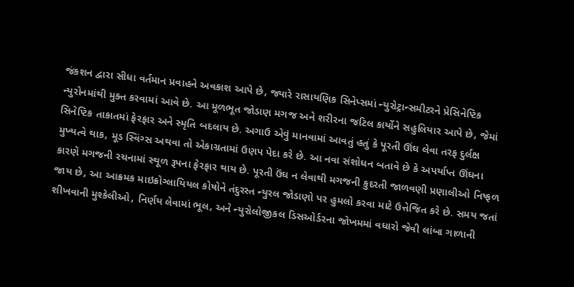જંકશન દ્વારા સીધા વર્તમાન પ્રવાહને અવકાશ આપે છે, જ્યારે રાસાયણિક સિનેપ્સમાં ન્યુરોટ્રાન્સમીટરને પ્રેસિનેપ્ટિક ન્યુરોનમાંથી મુક્ત કરવામાં આવે છે. આ મૂળભૂત જોડાણ મગજ અને શરીરના જટિલ કાર્યોને સહુલિયાર આપે છે, જેમાં સિનેપ્ટિક તાકાતમાં ફેરફાર અને સ્મૃતિ બદલાય છે. અગાઉ એવું માનવામાં આવતું હતું કે પૂરતી ઊંઘ લેવા તરફ દુર્લક્ષ મુખ્યત્વે થાક, મૂડ સ્વિંગ્સ અથવા તો એકાગ્રતામાં ઉણપ પેદા કરે છે. આ નવા સંશોધન બતાવે છે કે અપર્યાપ્ત ઊંઘના કારણે મગજની રચનામાં સ્થૂળ રૂપના ફેરફાર થાય છે. પૂરતી ઉંઘ ન લેવાથી મગજની કુદરતી જાળવણી પ્રણાલીઓ નિષ્ફળ જાય છે, આ આક્રમક માઇક્રોગ્લાયિયલ કોષોને તંદુરસ્ત ન્યુરલ જોડાણો પર હુમલો કરવા માટે ઉત્તેજિત કરે છે. સમય જતાં શીખવાની મુશ્કેલીઓ, નિર્ણય લેવામાં ભૂલ, અને ન્યુરોલોજીકલ ડિસઓર્ડરના જોખમમાં વધારો જેવી લાંબા ગાળાની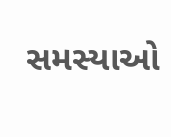સમસ્યાઓ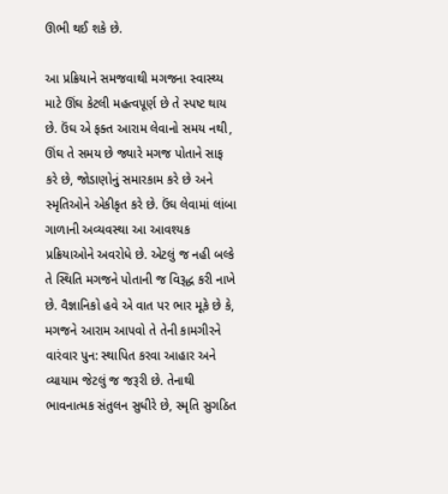ઊભી થઈ શકે છે.

આ પ્રક્રિયાને સમજવાથી મગજના સ્વાસ્થ્ય માટે ઊંઘ કેટલી મહત્વપૂર્ણ છે તે સ્પષ્ટ થાય છે. ઉંઘ એ ફક્ત આરામ લેવાનો સમય નથી, ઊંઘ તે સમય છે જ્યારે મગજ પોતાને સાફ કરે છે, જોડાણોનું સમારકામ કરે છે અને સ્મૃતિઓને એકીકૃત કરે છે. ઉંઘ લેવામાં લાંબા ગાળાની અવ્યવસ્થા આ આવશ્યક પ્રક્રિયાઓને અવરોધે છે. એટલું જ નહી બલ્કે તે સ્થિતિ મગજને પોતાની જ વિરૂદ્ધ કરી નાખે છે. વૈજ્ઞાનિકો હવે એ વાત પર ભાર મૂકે છે કે, મગજને આરામ આપવો તે તેની કામગીરને વારંવાર પુન: સ્થાપિત કરવા આહાર અને વ્યાયામ જેટલું જ જરૂરી છે. તેનાથી ભાવનાત્મક સંતુલન સુધીરે છે, સ્મૃતિ સુગઠિત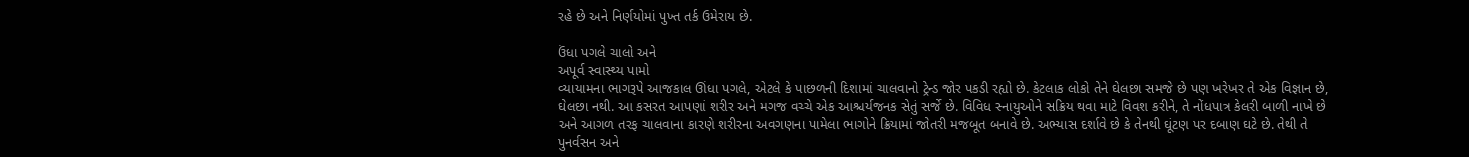રહે છે અને નિર્ણયોમાં પુખ્ત તર્ક ઉમેરાય છે.

ઉંધા પગલે ચાલો અને
અપૂર્વ સ્વાસ્થ્ય પામો
વ્યાયામના ભાગરૂપે આજકાલ ઊંધા પગલે, એટલે કે પાછળની દિશામાં ચાલવાનો ટ્રેન્ડ જોર પકડી રહ્યો છે. કેટલાક લોકો તેને ઘેલછા સમજે છે પણ ખરેખર તે એક વિજ્ઞાન છે, ઘેલછા નથી. આ કસરત આપણાં શરીર અને મગજ વચ્ચે એક આશ્ચર્યજનક સેતું સર્જે છે. વિવિધ સ્નાયુઓને સક્રિય થવા માટે વિવશ કરીને, તે નોંધપાત્ર કેલરી બાળી નાખે છે અને આગળ તરફ ચાલવાના કારણે શરીરના અવગણના પામેલા ભાગોને ક્રિયામાં જોતરી મજબૂત બનાવે છે. અભ્યાસ દર્શાવે છે કે તેનથી ઘૂંટણ પર દબાણ ઘટે છે. તેથી તે પુનર્વસન અને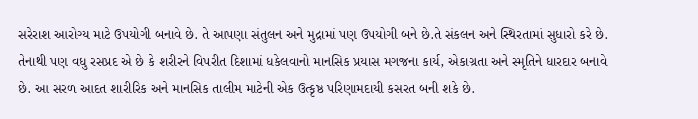સરેરાશ આરોગ્ય માટે ઉપયોગી બનાવે છે. તે આપણા સંતુલન અને મુદ્રામાં પણ ઉપયોગી બને છે.તે સંકલન અને સ્થિરતામાં સુધારો કરે છે. તેનાથી પણ વધુ રસપ્રદ એ છે કે શરીરને વિપરીત દિશામાં ધકેલવાનો માનસિક પ્રયાસ મગજના કાર્ય, એકાગ્રતા અને સ્મૃતિને ધારદાર બનાવે છે. આ સરળ આદત શારીરિક અને માનસિક તાલીમ માટેની એક ઉત્કૃષ્ઠ પરિણામદાયી કસરત બની શકે છે.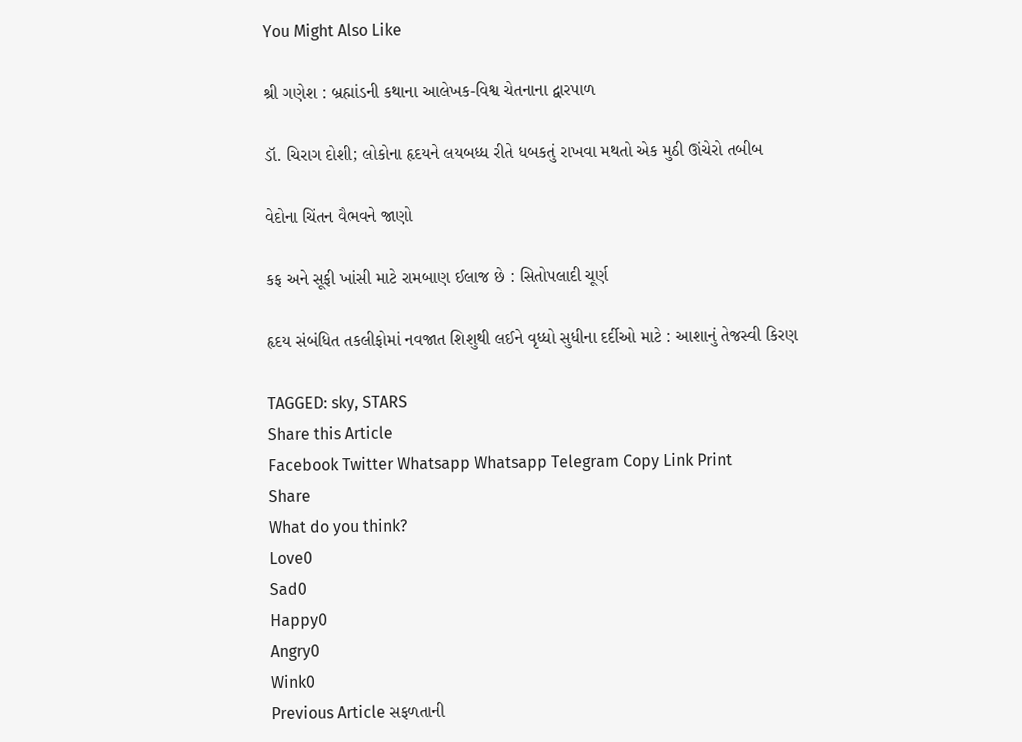You Might Also Like

શ્રી ગણેશ : બ્રહ્માંડની કથાના આલેખક-વિશ્વ ચેતનાના દ્વારપાળ

ડૉ. ચિરાગ દોશી; લોકોના હૃદયને લયબધ્ધ રીતે ધબકતું રાખવા મથતો એક મુઠી ઊંચેરો તબીબ

વેદોના ચિંતન વૈભવને જાણો

કફ અને સૂફી ખાંસી માટે રામબાણ ઈલાજ છે : સિતોપલાદી ચૂર્ણ

હૃદય સંબંધિત તકલીફોમાં નવજાત શિશુથી લઈને વૃધ્ધો સુધીના દર્દીઓ માટે : આશાનું તેજસ્વી કિરણ

TAGGED: sky, STARS
Share this Article
Facebook Twitter Whatsapp Whatsapp Telegram Copy Link Print
Share
What do you think?
Love0
Sad0
Happy0
Angry0
Wink0
Previous Article સફળતાની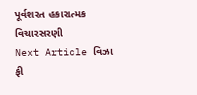પૂર્વશરત હકારાત્મક વિચારસરણી
Next Article વિઝા ફી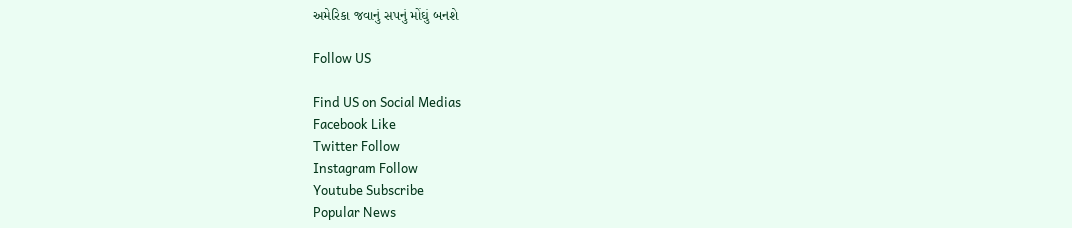અમેરિકા જવાનું સપનું મોંઘું બનશે

Follow US

Find US on Social Medias
Facebook Like
Twitter Follow
Instagram Follow
Youtube Subscribe
Popular News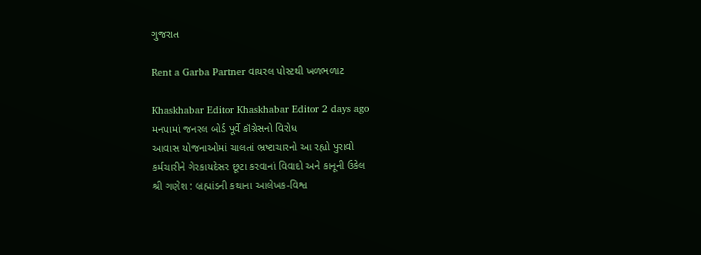ગુજરાત

Rent a Garba Partner વાયરલ પોસ્ટથી ખળભળાટ

Khaskhabar Editor Khaskhabar Editor 2 days ago
મનપામાં જનરલ બોર્ડ પૂર્વે કૉંગ્રેસનો વિરોધ
આવાસ યોજનાઓમાં ચાલતાં ભ્રષ્ટાચારનો આ રહ્યો પુરાવો
કર્મચારીને ગેરકાયદેસર છૂટા કરવાનાં વિવાદો અને કાનૂની ઉકેલ
શ્રી ગણેશ : બ્રહ્માંડની કથાના આલેખક-વિશ્વ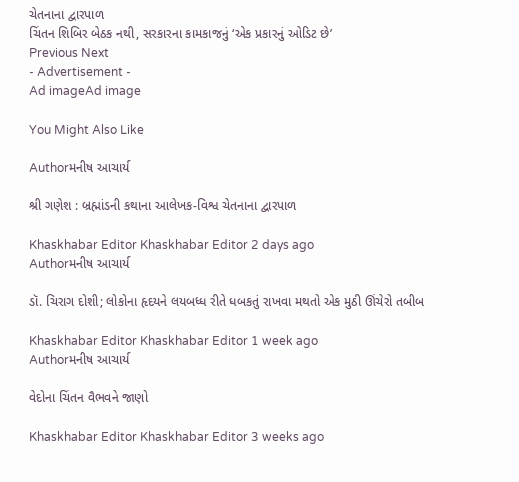ચેતનાના દ્વારપાળ
ચિંતન શિબિર બેઠક નથી, સરકારના કામકાજનું ‘એક પ્રકારનું ઓડિટ છે’
Previous Next
- Advertisement -
Ad imageAd image

You Might Also Like

Authorમનીષ આચાર્ય

શ્રી ગણેશ : બ્રહ્માંડની કથાના આલેખક-વિશ્વ ચેતનાના દ્વારપાળ

Khaskhabar Editor Khaskhabar Editor 2 days ago
Authorમનીષ આચાર્ય

ડૉ. ચિરાગ દોશી; લોકોના હૃદયને લયબધ્ધ રીતે ધબકતું રાખવા મથતો એક મુઠી ઊંચેરો તબીબ

Khaskhabar Editor Khaskhabar Editor 1 week ago
Authorમનીષ આચાર્ય

વેદોના ચિંતન વૈભવને જાણો

Khaskhabar Editor Khaskhabar Editor 3 weeks ago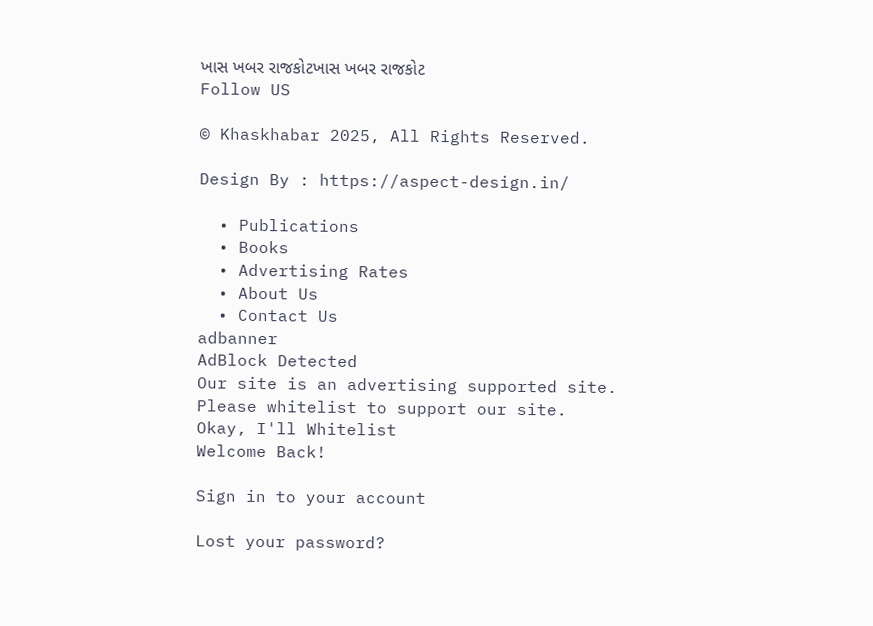ખાસ ખબર રાજકોટખાસ ખબર રાજકોટ
Follow US

© Khaskhabar 2025, All Rights Reserved.

Design By : https://aspect-design.in/

  • Publications
  • Books
  • Advertising Rates
  • About Us
  • Contact Us
adbanner
AdBlock Detected
Our site is an advertising supported site. Please whitelist to support our site.
Okay, I'll Whitelist
Welcome Back!

Sign in to your account

Lost your password?